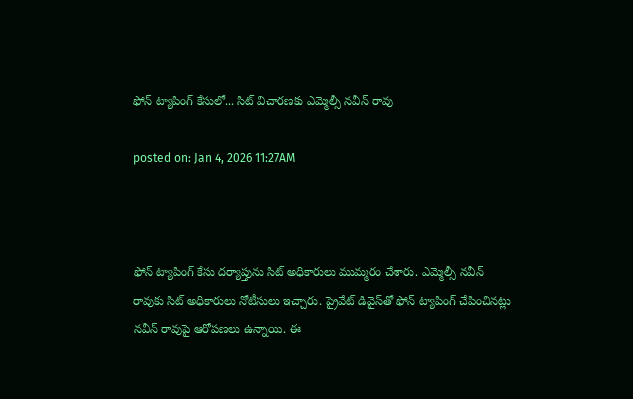ఫోన్‌ ట్యాపింగ్‌ కేసులో... సిట్ విచారణకు ఎమ్మెల్సీ నవీన్‌ రావు

posted on: Jan 4, 2026 11:27AM



ఫోన్ ట్యాపింగ్ కేసు దర్యాప్తును సిట్ అధికారులు ముమ్మరం చేశారు. ఎమ్మెల్సీ నవీన్ రావుకు సిట్ అధికారులు నోటీసులు ఇచ్చారు. ప్రైవేట్ డివైస్‌తో ఫోన్ ట్యాపింగ్‌ చేపించినట్లు నవీన్ రావుపై ఆరోపణలు ఉన్నాయి. ఈ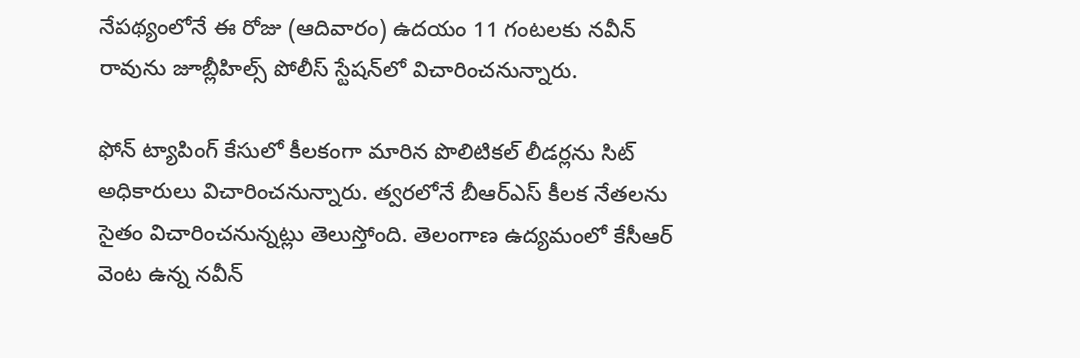నేపథ్యంలోనే ఈ రోజు (ఆదివారం) ఉదయం 11 గంటలకు నవీన్ రావును జూబ్లీహిల్స్ పోలీస్ స్టేషన్‌లో విచారించనున్నారు.

ఫోన్ ట్యాపింగ్ కేసులో కీలకంగా మారిన పొలిటికల్ లీడర్లను సిట్ అధికారులు విచారించనున్నారు. త్వరలోనే బీఆర్ఎస్ కీలక నేతలను సైతం విచారించనున్నట్లు తెలుస్తోంది. తెలంగాణ ఉద్యమంలో కేసీఆర్ వెంట ఉన్న నవీన్‌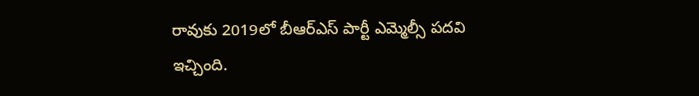రావుకు 2019లో బీఆర్‌ఎస్ పార్టీ ఎమ్మెల్సీ పదవి ఇచ్చింది.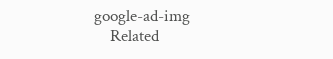google-ad-img
    Related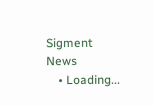Sigment News
    • Loading...